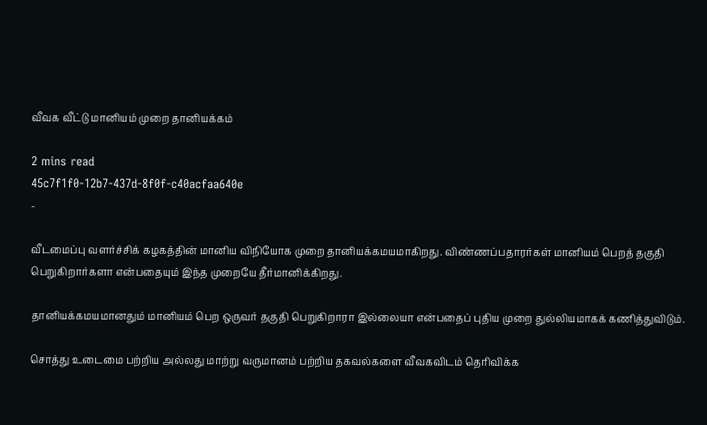வீவக வீட்டு மானியம் முறை தானியக்கம்

2 mins read
45c7f1f0-12b7-437d-8f0f-c40acfaa640e
-

வீடமைப்பு வளர்ச்சிக் கழகத்தின் மானிய விநியோக முறை தானியக்கமயமாகிறது. விண்ணப்பதாரர்கள் மானியம் பெறத் தகுதி பெறுகிறார்களா என்பதையும் இந்த முறையே தீர்மானிக்கிறது.

தானியக்கமயமானதும் மானியம் பெற ஒருவர் தகுதி பெறுகிறாரா இல்லையா என்பதைப் புதிய முறை துல்லியமாகக் கணித்துவிடும்.

சொத்து உடைமை பற்றிய அல்லது மாற்று வருமானம் பற்றிய தகவல்களை வீவகவிடம் தெரிவிக்க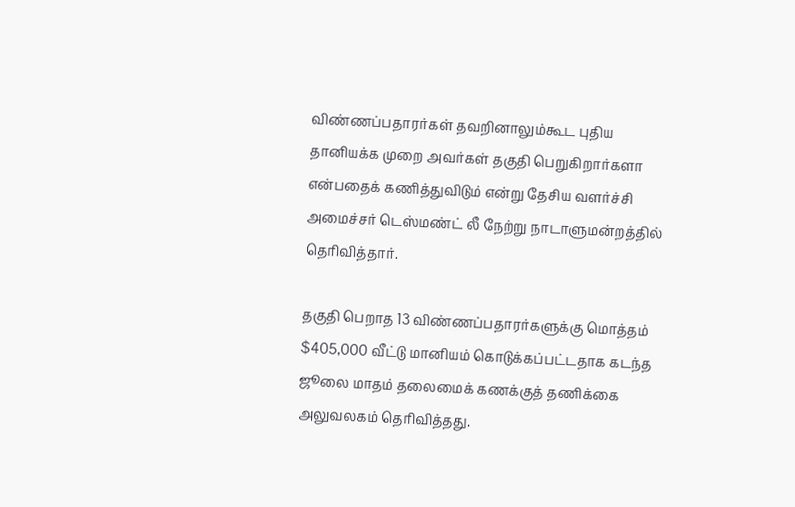விண்ணப்பதாரர்கள் தவறினாலும்கூட புதிய தானியக்க முறை அவர்கள் தகுதி பெறுகிறார்களா என்பதைக் கணித்துவிடும் என்று தேசிய வளர்ச்சி அமைச்சர் டெஸ்மண்ட் லீ நேற்று நாடாளுமன்றத்தில் தெரிவித்தார்.

தகுதி பெறாத 13 விண்ணப்பதாரர்களுக்கு மொத்தம் $405,000 வீட்டு மானியம் கொடுக்கப்பட்டதாக கடந்த ஜூலை மாதம் தலைமைக் கணக்குத் தணிக்கை அலுவலகம் தெரிவித்தது.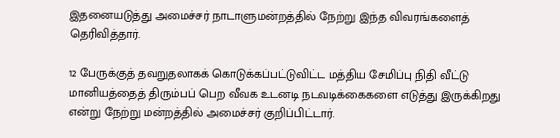இதனையடுத்து அமைச்சர் நாடாளுமன்றத்தில் நேற்று இந்த விவரங்களைத் தெரிவித்தார்.

12 பேருக்குத் தவறுதலாகக் கொடுக்கப்பட்டுவிட்ட மத்திய சேமிப்பு நிதி வீட்டு மானியத்தைத் திரும்பப் பெற வீவக உடனடி நடவடிக்கைகளை எடுத்து இருக்கிறது என்று நேற்று மன்றத்தில் அமைச்சர் குறிப்பிட்டார்.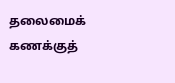தலைமைக் கணக்குத்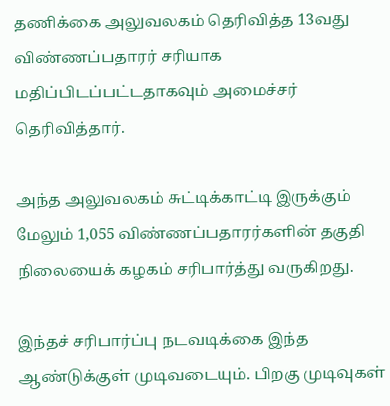தணிக்கை அலுவலகம் தெரிவித்த 13வது விண்ணப்பதாரர் சரியாக மதிப்பிடப்பட்டதாகவும் அமைச்சர் தெரிவித்தார்.

அந்த அலுவலகம் சுட்டிக்காட்டி இருக்கும் மேலும் 1,055 விண்ணப்பதாரர்களின் தகுதி நிலையைக் கழகம் சரிபார்த்து வருகிறது.

இந்தச் சரிபார்ப்பு நடவடிக்கை இந்த ஆண்டுக்குள் முடிவடையும். பிறகு முடிவுகள்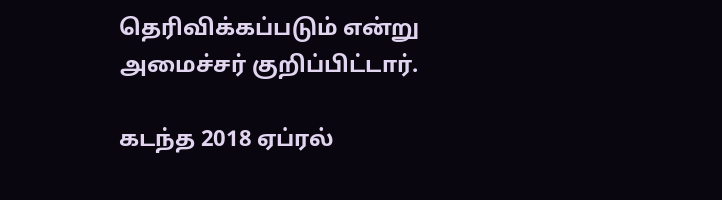தெரிவிக்கப்படும் என்று அமைச்சர் குறிப்பிட்டார்.

கடந்த 2018 ஏப்ரல்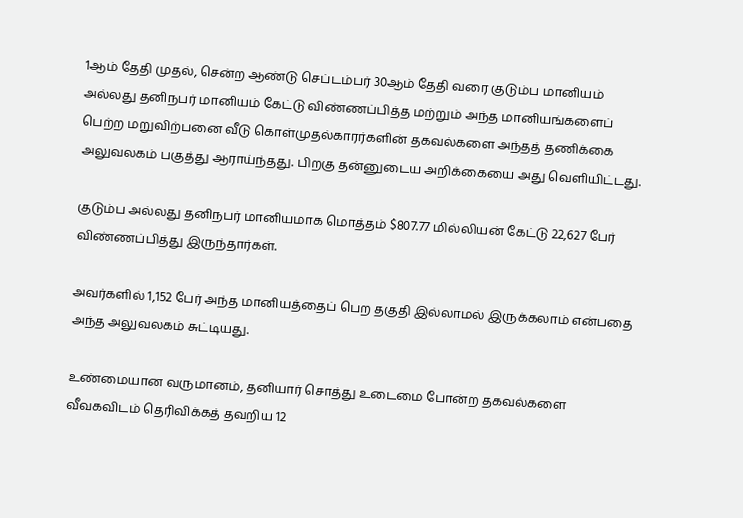1ஆம் தேதி முதல், சென்ற ஆண்டு செப்டம்பர் 30ஆம் தேதி வரை குடும்ப மானியம் அல்லது தனிநபர் மானியம் கேட்டு விண்ணப்பித்த மற்றும் அந்த மானியங்களைப் பெற்ற மறுவிற்பனை வீடு கொள்முதல்காரர்களின் தகவல்களை அந்தத் தணிக்கை அலுவலகம் பகுத்து ஆராய்ந்தது. பிறகு தன்னுடைய அறிக்கையை அது வெளியிட்டது.

குடும்ப அல்லது தனிநபர் மானியமாக மொத்தம் $807.77 மில்லியன் கேட்டு 22,627 பேர் விண்ணப்பித்து இருந்தார்கள்.

அவர்களில் 1,152 பேர் அந்த மானியத்தைப் பெற தகுதி இல்லாமல் இருக்கலாம் என்பதை அந்த அலுவலகம் சுட்டியது.

உண்மையான வருமானம், தனியார் சொத்து உடைமை போன்ற தகவல்களை வீவகவிடம் தெரிவிக்கத் தவறிய 12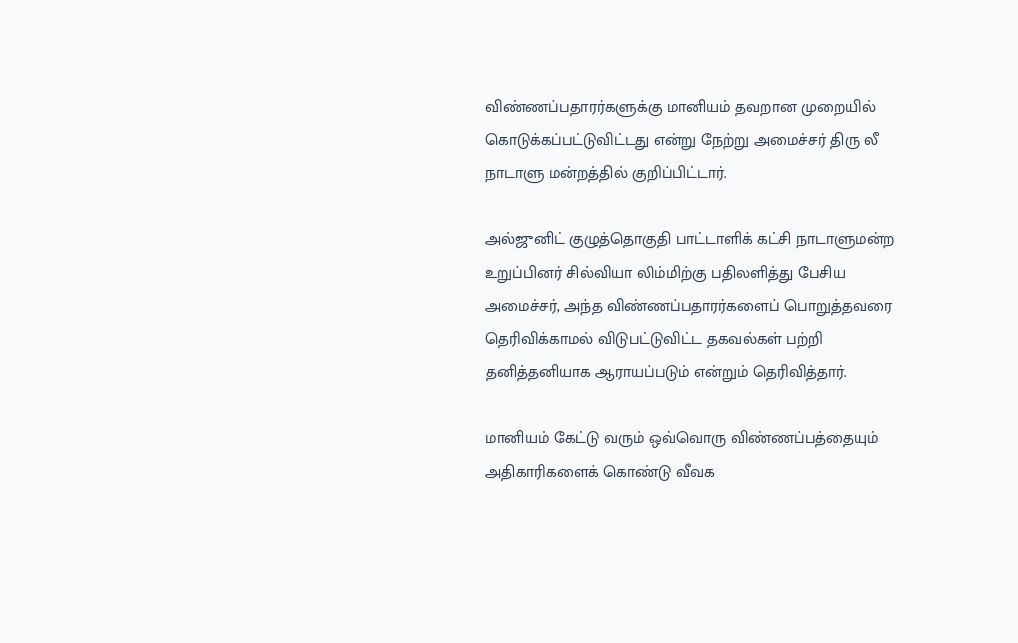விண்ணப்பதாரர்களுக்கு மானியம் தவறான முறையில் கொடுக்கப்பட்டுவிட்டது என்று நேற்று அமைச்சர் திரு லீ நாடாளு மன்றத்தில் குறிப்பிட்டார்.

அல்ஜுனிட் குழுத்தொகுதி பாட்டாளிக் கட்சி நாடாளுமன்ற உறுப்பினர் சில்வியா லிம்மிற்கு பதிலளித்து பேசிய அமைச்சர், அந்த விண்ணப்பதாரர்களைப் பொறுத்தவரை தெரிவிக்காமல் விடுபட்டுவிட்ட தகவல்கள் பற்றி தனித்தனியாக ஆராயப்படும் என்றும் தெரிவித்தார்.

மானியம் கேட்டு வரும் ஒவ்வொரு விண்ணப்பத்தையும் அதிகாரிகளைக் கொண்டு வீவக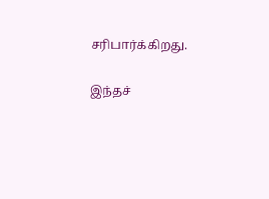சரிபார்க்கிறது.

இந்தச்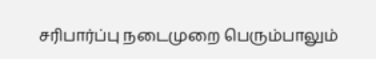சரிபார்ப்பு நடைமுறை பெரும்பாலும்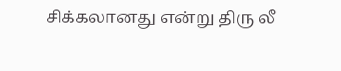சிக்கலானது என்று திரு லீ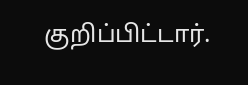குறிப்பிட்டார்.